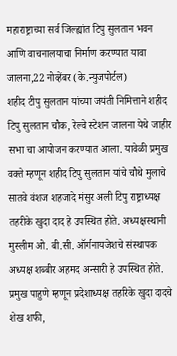महाराष्ट्राच्या सर्व जिल्ह्यांत टिपु सुलतान भवन आणि वाचनालयाचा निर्माण करण्यात यावा
जालना,22 नोव्हेंबर (के.न्युजपोर्टल)
शहीद टीपु सुलतान यांच्या जयंती निमित्ताने शहीद टिपु सुलतान चौक, रेल्वे स्टेशन जालना येथे जाहीर सभा चा आयोजन करण्यात आला. यावेळी प्रमुख वक्ते म्हणून शहीद टिपु सुलतान यांचे चौथे मुलाचे सातवे वंशज शहजादे मंसुर अली टिपु राष्ट्राध्यक्ष तहरीके खुदा दाद हे उपस्थित होते. अध्यक्षस्थानी मुस्लीम ओ. बी.सी. ऑर्गनायजेशचे संस्थापक अध्यक्ष शब्बीर अहमद अन्सारी हे उपस्थित होते. प्रमुख पाहुणे म्हणून प्रदेशाध्यक्ष तहरिके खुदा दादचे शेख शफी,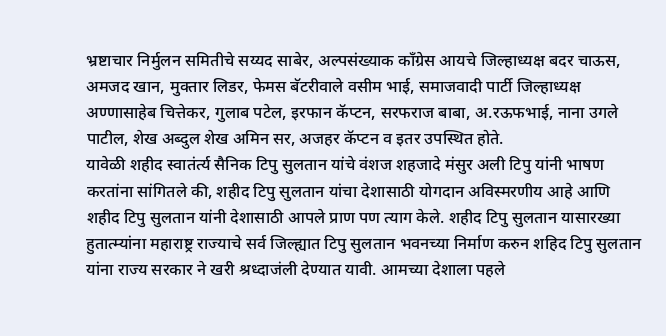भ्रष्टाचार निर्मुलन समितीचे सय्यद साबेर, अल्पसंख्याक काँग्रेस आयचे जिल्हाध्यक्ष बदर चाऊस, अमजद खान, मुक्तार लिडर, फेमस बॅटरीवाले वसीम भाई, समाजवादी पार्टी जिल्हाध्यक्ष अण्णासाहेब चित्तेकर, गुलाब पटेल, इरफान कॅप्टन, सरफराज बाबा, अ.रऊफभाई, नाना उगले पाटील, शेख अब्दुल शेख अमिन सर, अजहर कॅप्टन व इतर उपस्थित होते.
यावेळी शहीद स्वातंर्त्य सैनिक टिपु सुलतान यांचे वंशज शहजादे मंसुर अली टिपु यांनी भाषण करतांना सांगितले की, शहीद टिपु सुलतान यांचा देशासाठी योगदान अविस्मरणीय आहे आणि शहीद टिपु सुलतान यांनी देशासाठी आपले प्राण पण त्याग केले. शहीद टिपु सुलतान यासारख्या हुतात्म्यांना महाराष्ट्र राज्याचे सर्व जिल्ह्यात टिपु सुलतान भवनच्या निर्माण करुन शहिद टिपु सुलतान यांना राज्य सरकार ने खरी श्रध्दाजंली देण्यात यावी. आमच्या देशाला पहले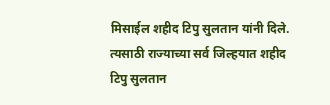मिसाईल शहीद टिपु सुलतान यांनी दिले. त्यसाठी राज्याच्या सर्व जिल्हयात शहीद टिपु सुलतान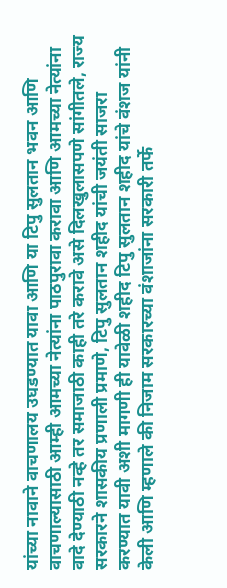यांच्या नावाने वाचणालय उघडण्यात यावा आणि या टिपु सुलतान भवन आणि वाचणाल्यासाठी आम्ही आमच्या नेत्यांना पाठपुरावा करावा आणि आमच्या नेत्यांना वादे देण्याठी नव्हे तर समाजाठी काही तरे करावे असे दिलखुलासपणे सांगीतले, राज्य सरकारने शासकीय प्रणाली प्रमाणे, टिपु सुलतान शहीद यांची जयंती साजरा करण्यात यावी अशी मागणी ही यावेळी शहीद टिपु सुलतान शहीद यांचे वंशज यांनी केली आणि म्हणाले की निजाम सरकारच्या वंशाजांना सरकारी तर्फे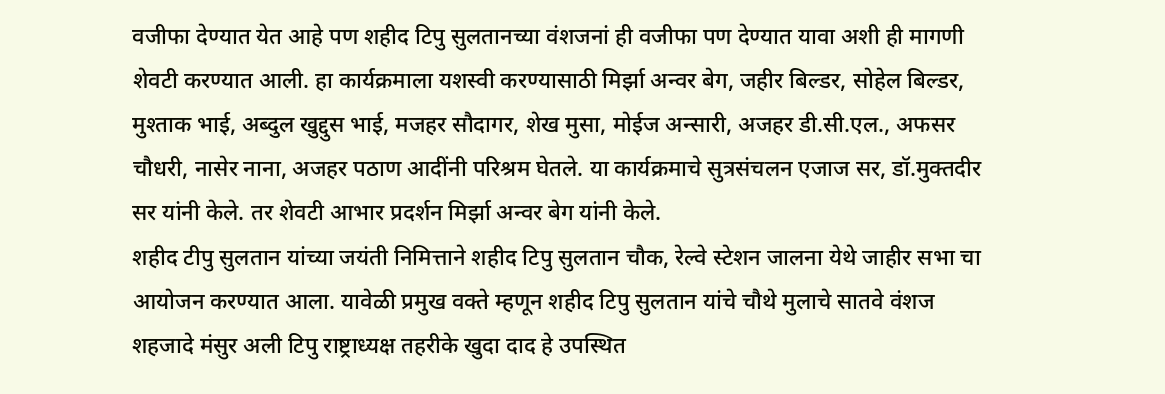वजीफा देण्यात येत आहे पण शहीद टिपु सुलतानच्या वंशजनां ही वजीफा पण देण्यात यावा अशी ही मागणी शेवटी करण्यात आली. हा कार्यक्रमाला यशस्वी करण्यासाठी मिर्झा अन्वर बेग, जहीर बिल्डर, सोहेल बिल्डर, मुश्ताक भाई, अब्दुल खुद्दुस भाई, मजहर सौदागर, शेख मुसा, मोईज अन्सारी, अजहर डी.सी.एल., अफसर चौधरी, नासेर नाना, अजहर पठाण आदींनी परिश्रम घेतले. या कार्यक्रमाचे सुत्रसंचलन एजाज सर, डॉ.मुक्तदीर सर यांनी केले. तर शेवटी आभार प्रदर्शन मिर्झा अन्वर बेग यांनी केले.
शहीद टीपु सुलतान यांच्या जयंती निमित्ताने शहीद टिपु सुलतान चौक, रेल्वे स्टेशन जालना येथे जाहीर सभा चा आयोजन करण्यात आला. यावेळी प्रमुख वक्ते म्हणून शहीद टिपु सुलतान यांचे चौथे मुलाचे सातवे वंशज शहजादे मंसुर अली टिपु राष्ट्राध्यक्ष तहरीके खुदा दाद हे उपस्थित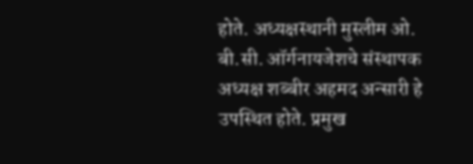होते. अध्यक्षस्थानी मुस्लीम ओ. बी.सी. ऑर्गनायजेशचे संस्थापक अध्यक्ष शब्बीर अहमद अन्सारी हे उपस्थित होते. प्रमुख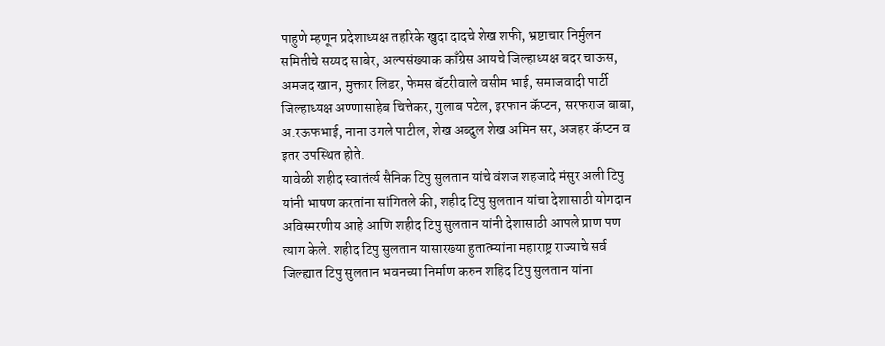पाहुणे म्हणून प्रदेशाध्यक्ष तहरिके खुदा दादचे शेख शफी, भ्रष्टाचार निर्मुलन समितीचे सय्यद साबेर, अल्पसंख्याक काँग्रेस आयचे जिल्हाध्यक्ष बदर चाऊस, अमजद खान, मुक्तार लिडर, फेमस बॅटरीवाले वसीम भाई, समाजवादी पार्टी जिल्हाध्यक्ष अण्णासाहेब चित्तेकर, गुलाब पटेल, इरफान कॅप्टन, सरफराज बाबा, अ.रऊफभाई, नाना उगले पाटील, शेख अब्दुल शेख अमिन सर, अजहर कॅप्टन व इतर उपस्थित होते.
यावेळी शहीद स्वातंर्त्य सैनिक टिपु सुलतान यांचे वंशज शहजादे मंसुर अली टिपु यांनी भाषण करतांना सांगितले की, शहीद टिपु सुलतान यांचा देशासाठी योगदान अविस्मरणीय आहे आणि शहीद टिपु सुलतान यांनी देशासाठी आपले प्राण पण त्याग केले. शहीद टिपु सुलतान यासारख्या हुतात्म्यांना महाराष्ट्र राज्याचे सर्व जिल्ह्यात टिपु सुलतान भवनच्या निर्माण करुन शहिद टिपु सुलतान यांना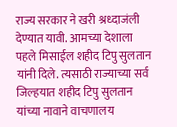राज्य सरकार ने खरी श्रध्दाजंली देण्यात यावी. आमच्या देशाला पहले मिसाईल शहीद टिपु सुलतान यांनी दिले. त्यसाठी राज्याच्या सर्व जिल्हयात शहीद टिपु सुलतान यांच्या नावाने वाचणालय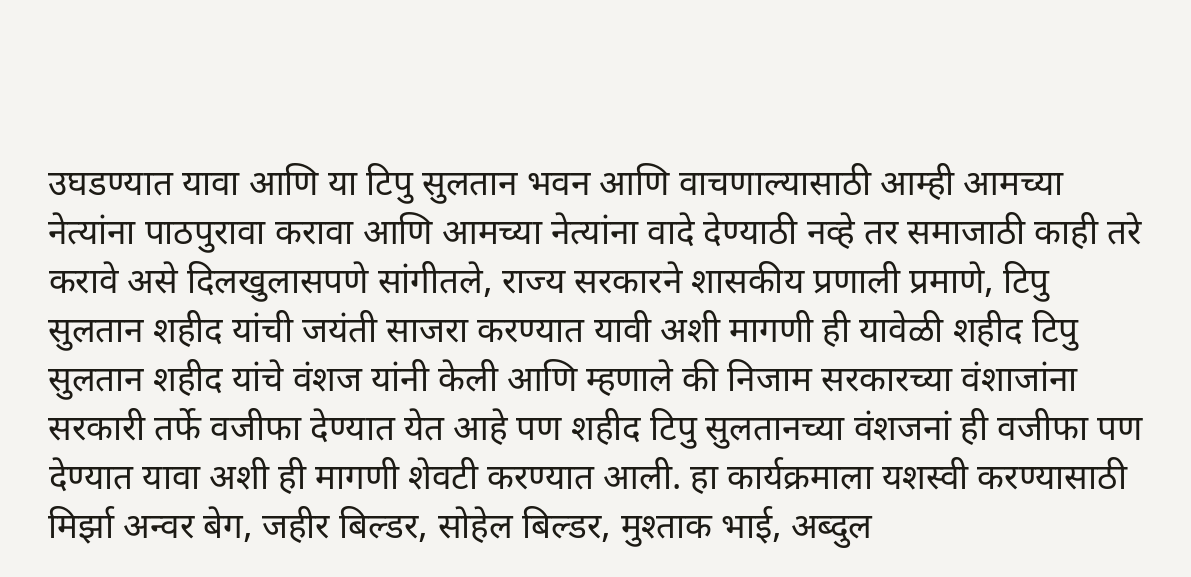उघडण्यात यावा आणि या टिपु सुलतान भवन आणि वाचणाल्यासाठी आम्ही आमच्या नेत्यांना पाठपुरावा करावा आणि आमच्या नेत्यांना वादे देण्याठी नव्हे तर समाजाठी काही तरे करावे असे दिलखुलासपणे सांगीतले, राज्य सरकारने शासकीय प्रणाली प्रमाणे, टिपु सुलतान शहीद यांची जयंती साजरा करण्यात यावी अशी मागणी ही यावेळी शहीद टिपु सुलतान शहीद यांचे वंशज यांनी केली आणि म्हणाले की निजाम सरकारच्या वंशाजांना सरकारी तर्फे वजीफा देण्यात येत आहे पण शहीद टिपु सुलतानच्या वंशजनां ही वजीफा पण देण्यात यावा अशी ही मागणी शेवटी करण्यात आली. हा कार्यक्रमाला यशस्वी करण्यासाठी मिर्झा अन्वर बेग, जहीर बिल्डर, सोहेल बिल्डर, मुश्ताक भाई, अब्दुल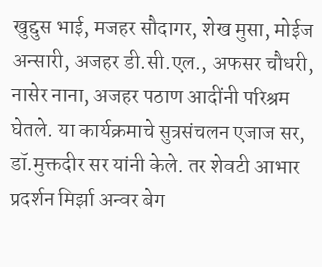खुद्दुस भाई, मजहर सौदागर, शेख मुसा, मोईज अन्सारी, अजहर डी.सी.एल., अफसर चौधरी, नासेर नाना, अजहर पठाण आदींनी परिश्रम घेतले. या कार्यक्रमाचे सुत्रसंचलन एजाज सर, डॉ.मुक्तदीर सर यांनी केले. तर शेवटी आभार प्रदर्शन मिर्झा अन्वर बेग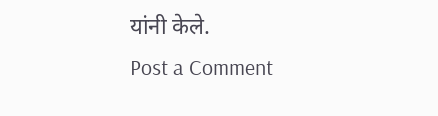यांनी केले.
Post a Comment